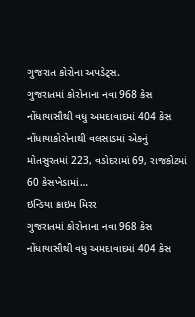ગુજરાત કોરોના અપડેટ્સ.
ગુજરાતમાં કોરોનાના નવા 968 કેસ નોંધાયાસૌથી વધુ અમદાવાદમાં 404 કેસ નોંધાયાકોરોનાથી વલસાડમાં એકનું મોતસુરતમાં 223, વડોદરામાં 69, રાજકોટમાં 60 કેસખેડામાં…
ઇન્ડિયા ક્રાઇમ મિરર
ગુજરાતમાં કોરોનાના નવા 968 કેસ નોંધાયાસૌથી વધુ અમદાવાદમાં 404 કેસ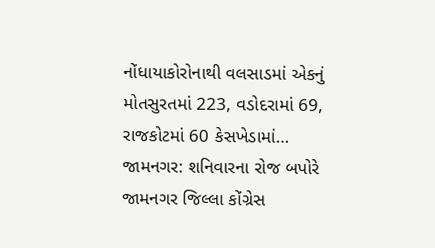નોંધાયાકોરોનાથી વલસાડમાં એકનું મોતસુરતમાં 223, વડોદરામાં 69, રાજકોટમાં 60 કેસખેડામાં…
જામનગર: શનિવારના રોજ બપોરે જામનગર જિલ્લા કોંગ્રેસ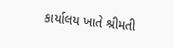કાર્યાલય ખાતે શ્રીમતી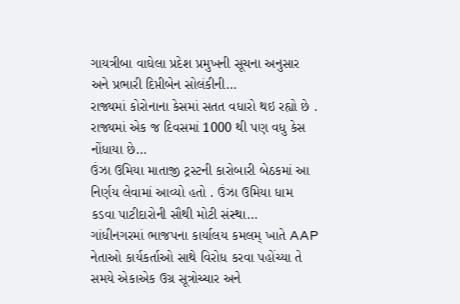ગાયત્રીબા વાઘેલા પ્રદેશ પ્રમુખની સૂચના અનુસાર અને પ્રભારી દિપ્તીબેન સોલંકીની…
રાજ્યમાં કોરોનાના કેસમાં સતત વધારો થઇ રહ્યો છે . રાજ્યમાં એક જ દિવસમાં 1000 થી પણ વધુ કેસ નોંધાયા છે…
ઉંઝા ઉમિયા માતાજી ટ્રસ્ટની કારોબારી બેઠકમાં આ નિર્ણય લેવામાં આવ્યો હતો . ઉંઝા ઉમિયા ધામ કડવા પાટીદારોની સૌથી મોટી સંસ્થા…
ગાંધીનગરમાં ભાજપના કાર્યાલય કમલમ્ ખાતે AAP નેતાઓ કાર્યકર્તાઓ સાથે વિરોધ કરવા પહોંચ્યા તે સમયે એકાએક ઉગ્ર સૂત્રોચ્ચાર અને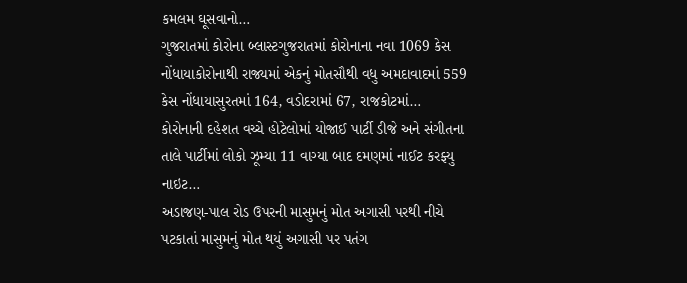કમલમ ઘૂસવાનો…
ગુજરાતમાં કોરોના બ્લાસ્ટગુજરાતમાં કોરોનાના નવા 1069 કેસ નોંધાયાકોરોનાથી રાજ્યમાં એકનું મોતસૌથી વધુ અમદાવાદમાં 559 કેસ નોંધાયાસુરતમાં 164, વડોદરામાં 67, રાજકોટમાં…
કોરોનાની દહેશત વચ્ચે હોટેલોમાં યોજાઈ પાર્ટી ડીજે અને સંગીતના તાલે પાર્ટીમાં લોકો ઝૂમ્યા 11 વાગ્યા બાદ દમણમાં નાઈટ કરફ્યુ નાઇટ…
અડાજણ-પાલ રોડ ઉપરની માસુમનું મોત અગાસી પરથી નીચે પટકાતાં માસુમનું મોત થયું અગાસી પર પતંગ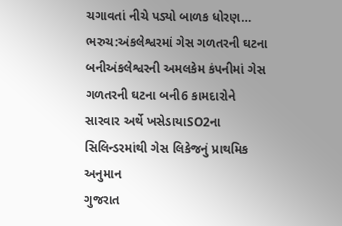ચગાવતાં નીચે પડ્યો બાળક ધોરણ…
ભરુચ:અંકલેશ્વરમાં ગેસ ગળતરની ઘટના બનીઅંકલેશ્વરની અમલકેમ કંપનીમાં ગેસ ગળતરની ઘટના બની6 કામદારોને સારવાર અર્થે ખસેડાયાSO2ના સિલિન્ડરમાંથી ગેસ લિકેજનું પ્રાથમિક અનુમાન
ગુજરાત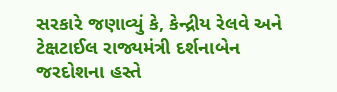સરકારે જણાવ્યું કે, કેન્દ્રીય રેલવે અને ટેક્ષટાઈલ રાજ્યમંત્રી દર્શનાબેન જરદોશના હસ્તે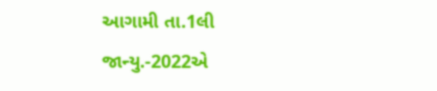આગામી તા.1લી જાન્યુ.-2022એ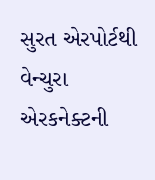સુરત એરપોર્ટથી વેન્ચુરા એરકનેક્ટની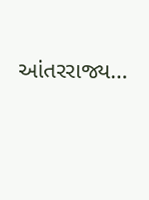આંતરરાજ્ય…